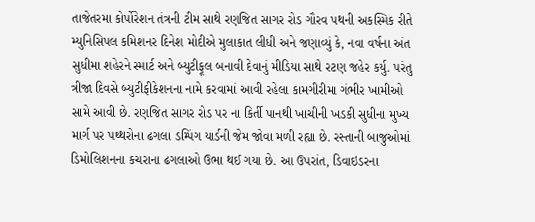તાજેતરમા કોર્પોરેશન તંત્રની ટીમ સાથે રણજિત સાગર રોડ ગૌરવ પથની અકસ્મિક રીતે મ્યુનિસિપલ કમિશનર દિનેશ મોદીએ મુલાકાત લીધી અને જણાવ્યું કે, નવા વર્ષના અંત સુધીમા શહેરને સ્માર્ટ અને બ્યુટીફૂલ બનાવી દેવાનું મીડિયા સાથે રટણ જહેર કર્યુ. પરંતુ ત્રીજા દિવસે બ્યુટીફીકેશનના નામે કરવામાં આવી રહેલા કામગીરીમા ગંભીર ખામીઓ સામે આવી છે. રણજિત સાગર રોડ પર ના કિર્તી પાનથી ખાચીની ખડકી સુધીના મુખ્ય માર્ગ પર પથ્થરોના ઢગલા ડમ્પિંગ યાર્ડની જેમ જોવા મળી રહ્યા છે. રસ્તાની બાજુઓમાં ડિમોલિશનના કચરાના ઢગલાઓ ઉભા થઈ ગયા છે. આ ઉપરાંત, ડિવાઇડરના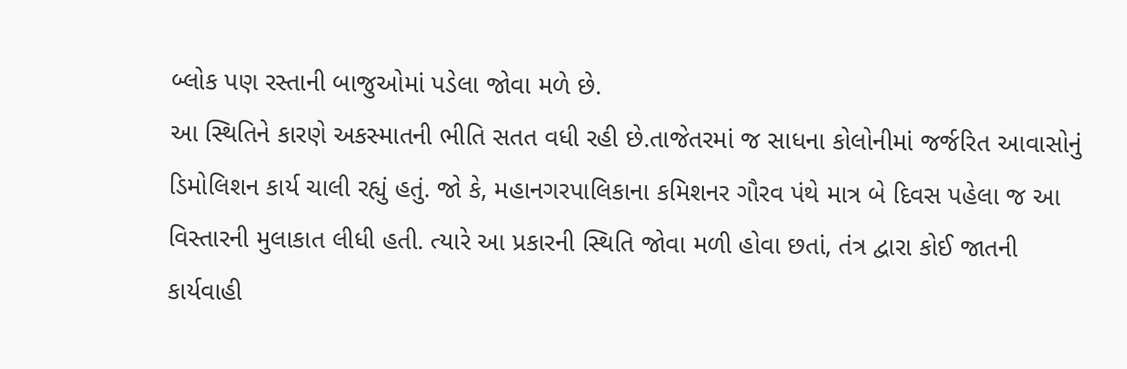બ્લોક પણ રસ્તાની બાજુઓમાં પડેલા જોવા મળે છે.
આ સ્થિતિને કારણે અકસ્માતની ભીતિ સતત વધી રહી છે.તાજેતરમાં જ સાધના કોલોનીમાં જર્જરિત આવાસોનું ડિમોલિશન કાર્ય ચાલી રહ્યું હતું. જો કે, મહાનગરપાલિકાના કમિશનર ગૌરવ પંથે માત્ર બે દિવસ પહેલા જ આ વિસ્તારની મુલાકાત લીધી હતી. ત્યારે આ પ્રકારની સ્થિતિ જોવા મળી હોવા છતાં, તંત્ર દ્વારા કોઈ જાતની કાર્યવાહી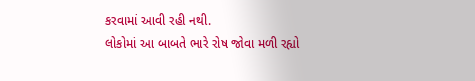કરવામાં આવી રહી નથી.
લોકોમાં આ બાબતે ભારે રોષ જોવા મળી રહ્યો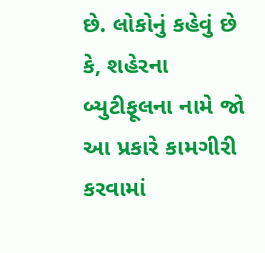છે. લોકોનું કહેવું છે કે, શહેરના બ્યુટીફૂલના નામે જો આ પ્રકારે કામગીરી કરવામાં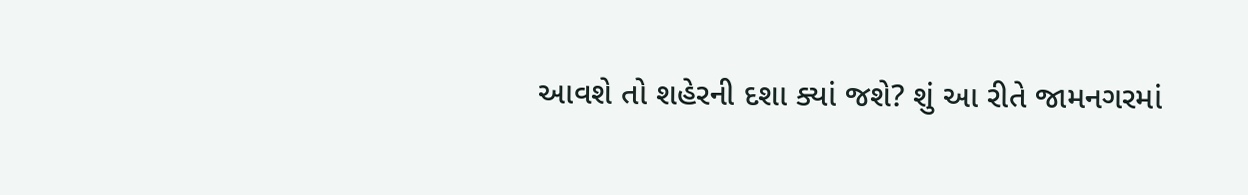આવશે તો શહેરની દશા ક્યાં જશે? શું આ રીતે જામનગરમાં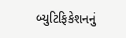બ્યુટિફિકેશનનું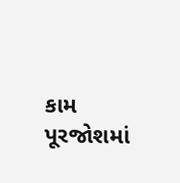કામ પૂરજોશમાં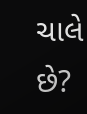ચાલે છે?